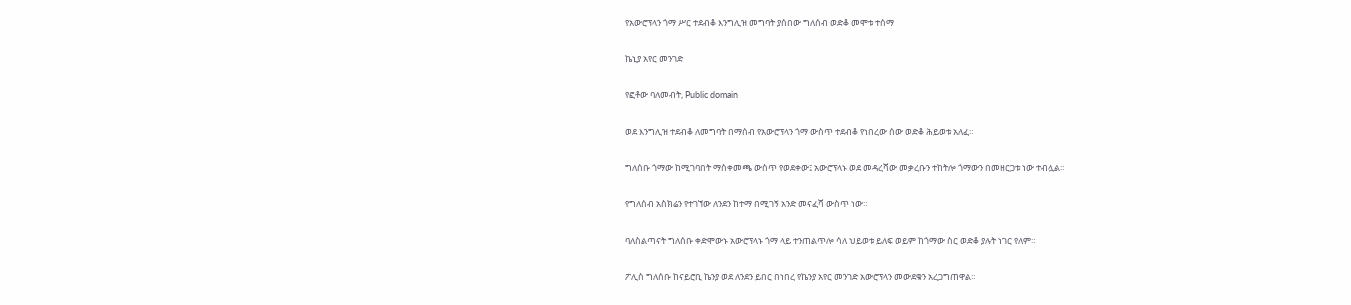የአውሮፕላን ጎማ ሥር ተደብቆ እንግሊዝ መግባት ያሰበው ግለሰብ ወድቆ መሞቱ ተሰማ

ኬኒያ አየር መንገድ

የፎቶው ባለመብት, Public domain

ወደ እንግሊዝ ተደብቆ ለመግባት በማሰብ የአውሮፕላን ጎማ ውስጥ ተደብቆ የነበረው ሰው ወድቆ ሕይወቱ አለፈ።

ግለሰቡ ጎማው ከሚገባበት ማስቀመጫ ውስጥ የወደቀው፤ አውሮፕላኑ ወደ መዳረሻው መቃረቡን ተከትሎ ጎማውን በመዘርጋቱ ነው ተብሏል።

የግለሰብ አስክሬን የተገኘው ለንደን ከተማ በሚገኝ አንድ መናፈሻ ውስጥ ነው።

ባለስልጣናት ግለሰቡ ቀድሞውኑ አውሮፕላኑ ጎማ ላይ ተንጠልጥሎ ሳለ ህይወቱ ይለፍ ወይም ከጎማው ስር ወድቆ ያሉት ነገር የለም።

ፖሊስ ግለሰቡ ከናይሮቢ ኬንያ ወደ ለንደን ይበር በነበረ የኬንያ አየር መንገድ አውሮፕላን መውደቁን አረጋግጠዋል።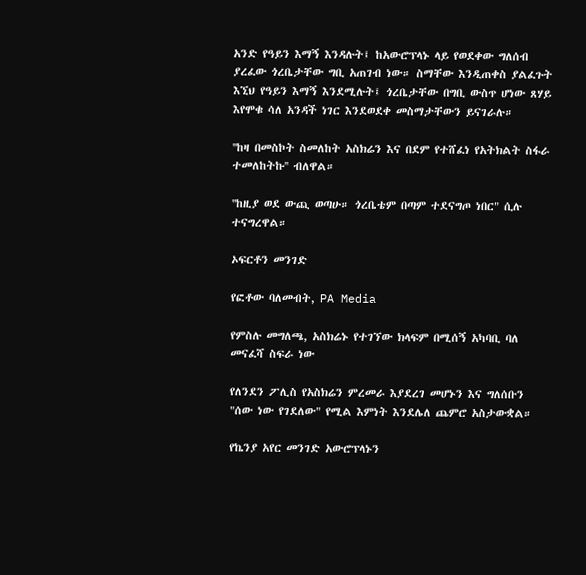አንድ የዓይን እማኝ እንዳሉት፤ ከአውሮፕላኑ ላይ የወደቀው ግለሰብ ያረፈው ጎረቤታቸው ግቢ አጠገብ ነው። ስማቸው እንዲጠቀስ ያልፈጉት እኚህ የዓይን እማኝ እንደሚሉት፤ ጎረቤታቸው በግቢ ውስጥ ሆነው ጸሃይ እየሞቁ ሳለ አንዳች ነገር እንደወደቀ መስማታቸውን ይናገራሉ።

''ከዛ በመስኮት ስመለከት አስክሬን እና በደም የተሸፈነ የአትክልት ስፋራ ተመለከትኩ'' ብለዋል።

''ከዚያ ወደ ውጪ ወጣሁ። ጎረቤቴም በጣም ተደናግጦ ነበር" ሲሉ ተናግረዋል።

ኦፍርቶን መንገድ

የፎቶው ባለመብት, PA Media

የምስሉ መግለጫ, አስክሬኑ የተገኘው ክላፍም በሚሰኝ አካባቢ ባለ መናፈሻ ስፍራ ነው

የለንደን ፖሊስ የአስክሬን ምረመራ እያደረገ መሆኑን እና ግለሰቡን "ሰው ነው የገደለው" የሚል እምነት እንደሌለ ጨምሮ አስታውቋል።

የኬንያ አየር መንገድ አውሮፕላኑን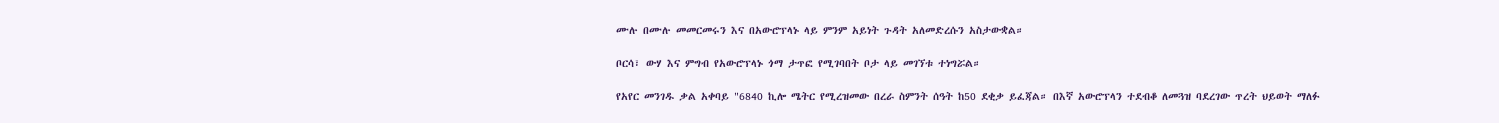ሙሉ በሙሉ መመርመሩን እና በአውሮፕላኑ ላይ ምንም አይነት ጉዳት አለመድረሱን አስታውቋል።

ቦርሳ፣ ውሃ እና ምግብ የአውሮፕላኑ ጎማ ታጥፎ የሚገባበት ቦታ ላይ መገኘቱ ተነግሯል።

የአየር መንገዱ ቃል አቀባይ "6840 ኪሎ ሜትር የሚረዝመው በረራ ስምንት ሰዓት ከ50 ደቂቃ ይፈጃል። በእኛ አውሮፕላን ተደብቆ ለመጓዝ ባደረገው ጥረት ህይወት ማለፉ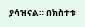ያሳዝናል። በክስተቱ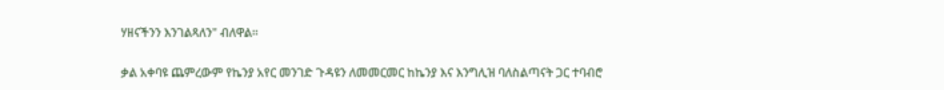ሃዘናችንን እንገልጻለን" ብለዋል።

ቃል አቀባዩ ጨምረውም የኬንያ አየር መንገድ ጉዳዩን ለመመርመር ከኬንያ እና እንግሊዝ ባለስልጣናት ጋር ተባብሮ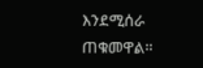እንደሚሰራ ጠቁመዋል።